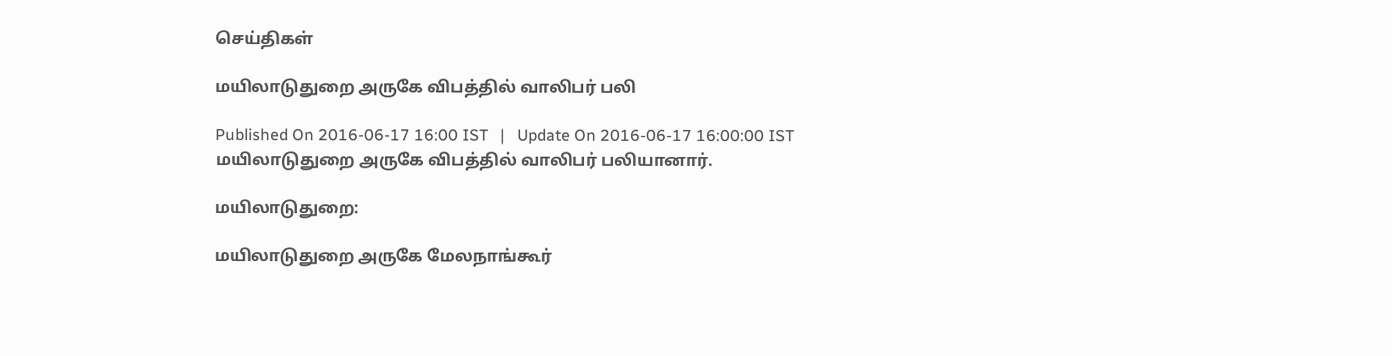செய்திகள்

மயிலாடுதுறை அருகே விபத்தில் வாலிபர் பலி

Published On 2016-06-17 16:00 IST   |   Update On 2016-06-17 16:00:00 IST
மயிலாடுதுறை அருகே விபத்தில் வாலிபர் பலியானார்.

மயிலாடுதுறை:

மயிலாடுதுறை அருகே மேலநாங்கூர்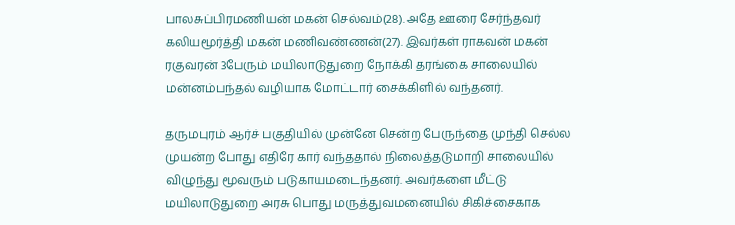பாலசுப்பிரமணியன் மகன் செல்வம்(28). அதே ஊரை சேர்ந்தவர் கலியமூர்த்தி மகன் மணிவண்ணன்(27). இவர்கள் ராகவன் மகன் ரகுவரன் 3பேரும் மயிலாடுதுறை நோக்கி தரங்கை சாலையில் மன்னம்பந்தல் வழியாக மோட்டார் சைக்கிளில் வந்தனர்.

தருமபுரம் ஆர்ச் பகுதியில் முன்னே சென்ற பேருந்தை முந்தி செல்ல முயன்ற போது எதிரே கார் வந்ததால் நிலைத்தடுமாறி சாலையில் விழுந்து மூவரும் படுகாயமடைந்தனர். அவர்களை மீட்டு மயிலாடுதுறை அரசு பொது மருத்துவமனையில் சிகிச்சைகாக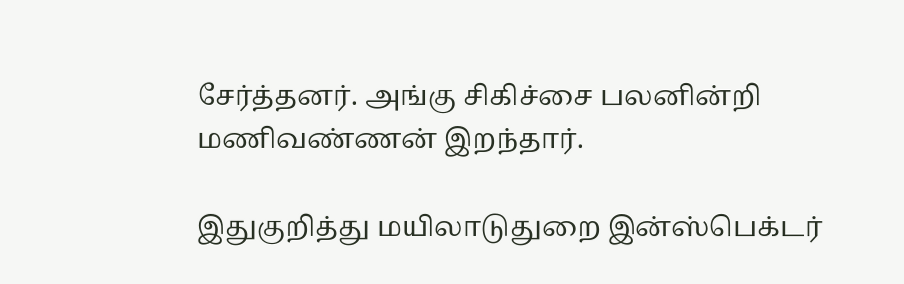சேர்த்தனர். அங்கு சிகிச்சை பலனின்றி மணிவண்ணன் இறந்தார்.

இதுகுறித்து மயிலாடுதுறை இன்ஸ்பெக்டர்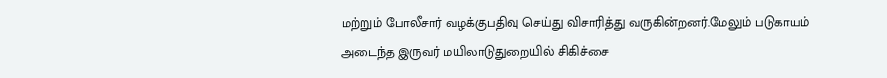மற்றும் போலீசார் வழக்குபதிவு செய்து விசாரித்து வருகின்றனர்.மேலும் படுகாயம் அடைந்த இருவர் மயிலாடுதுறையில் சிகிச்சை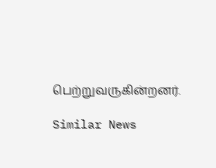பெற்றுவருகின்றனர்.

Similar News